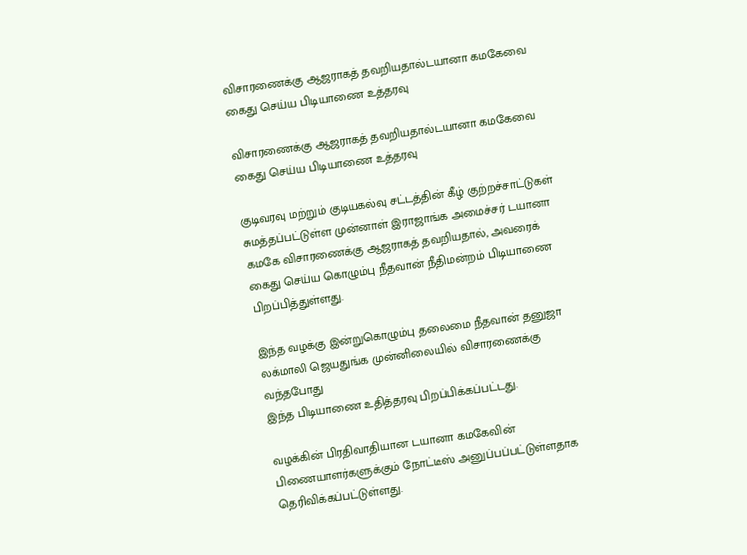விசாரணைக்கு ஆஜராகத் தவறியதால்டயானா கமகேவை கைது செய்ய பிடியாணை உத்தரவு

விசாரணைக்கு ஆஜராகத் தவறியதால்டயானா கமகேவை கைது செய்ய பிடியாணை உத்தரவு

குடிவரவு மற்றும் குடியகல்வு சட்டத்தின் கீழ் குற்றச்சாட்டுகள் சுமத்தப்பட்டுள்ள முன்னாள் இராஜாங்க அமைச்சர் டயானா கமகே விசாரணைக்கு ஆஜராகத் தவறியதால், அவரைக் கைது செய்ய கொழும்பு நீதவான் நீதிமன்றம் பிடியாணை பிறப்பித்துள்ளது.

இந்த வழக்கு இன்றுகொழும்பு தலைமை நீதவான் தனுஜா லக்மாலி ஜெயதுங்க முன்னிலையில் விசாரணைக்கு வந்தபோது
இந்த பிடியாணை உதித்தரவு பிறப்பிக்கப்பட்டது.

வழக்கின் பிரதிவாதியான டயானா கமகேவின் பிணையாளர்களுக்கும் நோட்டீஸ் அனுப்பப்பட்டுள்ளதாக தெரிவிக்கப்பட்டுள்ளது.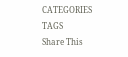CATEGORIES
TAGS
Share This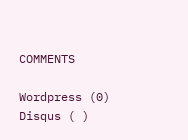COMMENTS

Wordpress (0)
Disqus ( )